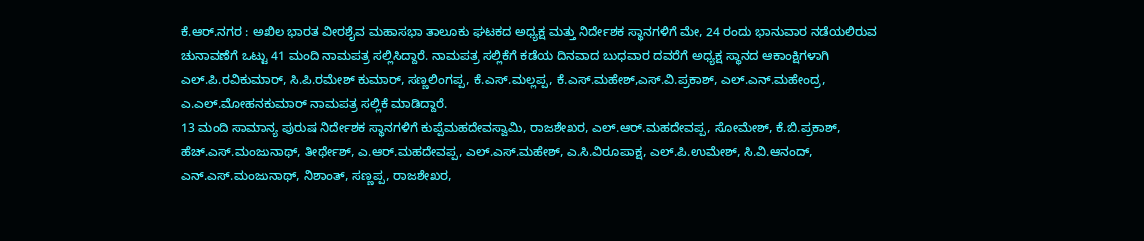ಕೆ.ಆರ್.ನಗರ : ಅಖಿಲ ಭಾರತ ವೀರಶೈವ ಮಹಾಸಭಾ ತಾಲೂಕು ಘಟಕದ ಅಧ್ಯಕ್ಷ ಮತ್ತು ನಿರ್ದೇಶಕ ಸ್ಥಾನಗಳಿಗೆ ಮೇ, 24 ರಂದು ಭಾನುವಾರ ನಡೆಯಲಿರುವ ಚುನಾವಣೆಗೆ ಒಟ್ಟು 41 ಮಂದಿ ನಾಮಪತ್ರ ಸಲ್ಲಿಸಿದ್ದಾರೆ. ನಾಮಪತ್ರ ಸಲ್ಲಿಕೆಗೆ ಕಡೆಯ ದಿನವಾದ ಬುಧವಾರ ದವರೆಗೆ ಅಧ್ಯಕ್ಷ ಸ್ಥಾನದ ಆಕಾಂಕ್ಷಿಗಳಾಗಿ ಎಲ್.ಪಿ.ರವಿಕುಮಾರ್, ಸಿ.ಪಿ.ರಮೇಶ್ ಕುಮಾರ್, ಸಣ್ಣಲಿಂಗಪ್ಪ, ಕೆ.ಎಸ್.ಮಲ್ಲಪ್ಪ, ಕೆ.ಎಸ್.ಮಹೇಶ್,ಎಸ್.ವಿ.ಪ್ರಕಾಶ್, ಎಲ್.ಎನ್.ಮಹೇಂದ್ರ, ಎ.ಎಲ್.ಮೋಹನಕುಮಾರ್ ನಾಮಪತ್ರ ಸಲ್ಲಿಕೆ ಮಾಡಿದ್ದಾರೆ.
13 ಮಂದಿ ಸಾಮಾನ್ಯ ಪುರುಷ ನಿರ್ದೇಶಕ ಸ್ಥಾನಗಳಿಗೆ ಕುಪ್ಪೆಮಹದೇವಸ್ವಾಮಿ, ರಾಜಶೇಖರ, ಎಲ್.ಆರ್.ಮಹದೇವಪ್ಪ, ಸೋಮೇಶ್, ಕೆ.ಬಿ.ಪ್ರಕಾಶ್, ಹೆಚ್.ಎಸ್.ಮಂಜುನಾಥ್, ತೀರ್ಥೇಶ್, ಎ.ಆರ್.ಮಹದೇವಪ್ಪ, ಎಲ್.ಎಸ್.ಮಹೇಶ್, ಎ.ಸಿ.ವಿರೂಪಾಕ್ಷ, ಎಲ್.ಪಿ.ಉಮೇಶ್, ಸಿ.ವಿ.ಆನಂದ್, ಎನ್.ಎಸ್.ಮಂಜುನಾಥ್, ನಿಶಾಂತ್, ಸಣ್ಣಪ್ಪ, ರಾಜಶೇಖರ,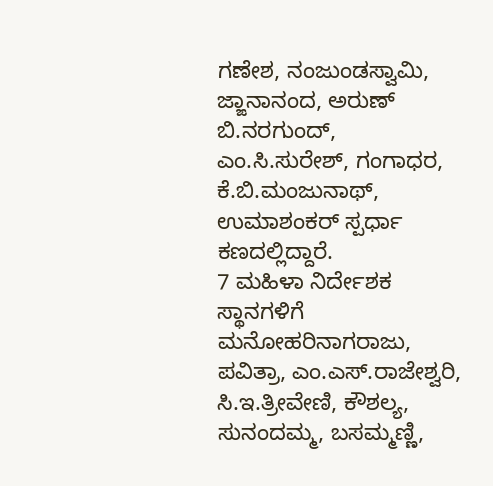ಗಣೇಶ, ನಂಜುಂಡಸ್ವಾಮಿ, ಜ್ಙಾನಾನಂದ, ಅರುಣ್ ಬಿ.ನರಗುಂದ್, ಎಂ.ಸಿ.ಸುರೇಶ್, ಗಂಗಾಧರ, ಕೆ.ಬಿ.ಮಂಜುನಾಥ್, ಉಮಾಶಂಕರ್ ಸ್ಪರ್ಧಾ ಕಣದಲ್ಲಿದ್ದಾರೆ.
7 ಮಹಿಳಾ ನಿರ್ದೇಶಕ ಸ್ಥಾನಗಳಿಗೆ ಮನೋಹರಿನಾಗರಾಜು, ಪವಿತ್ರಾ, ಎಂ.ಎಸ್.ರಾಜೇಶ್ವರಿ, ಸಿ.ಇ.ತ್ರೀವೇಣಿ, ಕೌಶಲ್ಯ, ಸುನಂದಮ್ಮ, ಬಸಮ್ಮಣ್ಣಿ,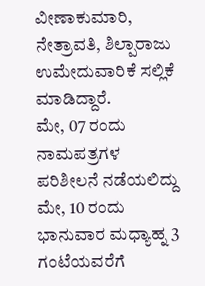ವೀಣಾಕುಮಾರಿ, ನೇತ್ರಾವತಿ, ಶಿಲ್ಪಾರಾಜು ಉಮೇದುವಾರಿಕೆ ಸಲ್ಲಿಕೆ ಮಾಡಿದ್ದಾರೆ.
ಮೇ, 07 ರಂದು ನಾಮಪತ್ರಗಳ ಪರಿಶೀಲನೆ ನಡೆಯಲಿದ್ದು ಮೇ, 10 ರಂದು ಭಾನುವಾರ ಮಧ್ಯಾಹ್ನ 3 ಗಂಟೆಯವರೆಗೆ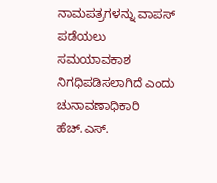ನಾಮಪತ್ರಗಳನ್ನು ವಾಪಸ್ ಪಡೆಯಲು ಸಮಯಾವಕಾಶ ನಿಗಧಿಪಡಿಸಲಾಗಿದೆ ಎಂದು ಚುನಾವಣಾಧಿಕಾರಿ ಹೆಚ್.ಎಸ್.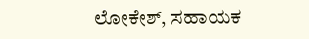ಲೋಕೇಶ್, ಸಹಾಯಕ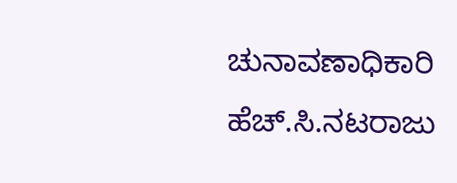ಚುನಾವಣಾಧಿಕಾರಿ ಹೆಚ್.ಸಿ.ನಟರಾಜು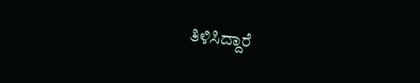ತಿಳಿಸಿದ್ದಾರೆ